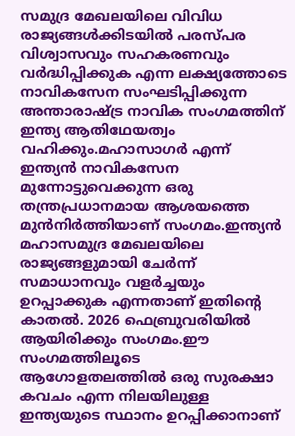സമുദ്ര മേഖലയിലെ വിവിധ രാജ്യങ്ങൾക്കിടയിൽ പരസ്പര വിശ്വാസവും സഹകരണവും വർദ്ധിപ്പിക്കുക എന്ന ലക്ഷ്യത്തോടെ നാവികസേന സംഘടിപ്പിക്കുന്ന അന്താരാഷ്ട്ര നാവിക സംഗമത്തിന് ഇന്ത്യ ആതിഥേയത്വം വഹിക്കും.മഹാസാഗർ എന്ന് ഇന്ത്യൻ നാവികസേന മുന്നോട്ടുവെക്കുന്ന ഒരു തന്ത്രപ്രധാനമായ ആശയത്തെ മുൻനിർത്തിയാണ് സംഗമം.ഇന്ത്യൻ മഹാസമുദ്ര മേഖലയിലെ രാജ്യങ്ങളുമായി ചേർന്ന് സമാധാനവും വളർച്ചയും ഉറപ്പാക്കുക എന്നതാണ് ഇതിന്റെ കാതൽ. 2026 ഫെബ്രുവരിയിൽ ആയിരിക്കും സംഗമം.ഈ സംഗമത്തിലൂടെ ആഗോളതലത്തിൽ ഒരു സുരക്ഷാ കവചം എന്ന നിലയിലുള്ള ഇന്ത്യയുടെ സ്ഥാനം ഉറപ്പിക്കാനാണ്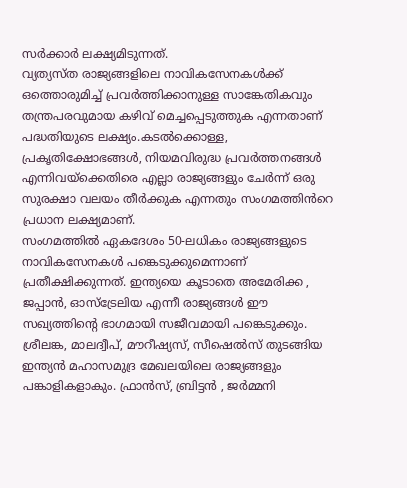സർക്കാർ ലക്ഷ്യമിടുന്നത്.
വ്യത്യസ്ത രാജ്യങ്ങളിലെ നാവികസേനകൾക്ക് ഒത്തൊരുമിച്ച് പ്രവർത്തിക്കാനുള്ള സാങ്കേതികവും തന്ത്രപരവുമായ കഴിവ് മെച്ചപ്പെടുത്തുക എന്നതാണ് പദ്ധതിയുടെ ലക്ഷ്യം.കടൽക്കൊള്ള, പ്രകൃതിക്ഷോഭങ്ങൾ, നിയമവിരുദ്ധ പ്രവർത്തനങ്ങൾ എന്നിവയ്ക്കെതിരെ എല്ലാ രാജ്യങ്ങളും ചേർന്ന് ഒരു സുരക്ഷാ വലയം തീർക്കുക എന്നതും സംഗമത്തിൻറെ പ്രധാന ലക്ഷ്യമാണ്.
സംഗമത്തിൽ ഏകദേശം 50-ലധികം രാജ്യങ്ങളുടെ നാവികസേനകൾ പങ്കെടുക്കുമെന്നാണ് പ്രതീക്ഷിക്കുന്നത്. ഇന്ത്യയെ കൂടാതെ അമേരിക്ക , ജപ്പാൻ, ഓസ്ട്രേലിയ എന്നീ രാജ്യങ്ങൾ ഈ സഖ്യത്തിന്റെ ഭാഗമായി സജീവമായി പങ്കെടുക്കും.
ശ്രീലങ്ക, മാലദ്വീപ്, മൗറീഷ്യസ്, സീഷെൽസ് തുടങ്ങിയ ഇന്ത്യൻ മഹാസമുദ്ര മേഖലയിലെ രാജ്യങ്ങളും പങ്കാളികളാകും. ഫ്രാൻസ്, ബ്രിട്ടൻ , ജർമ്മനി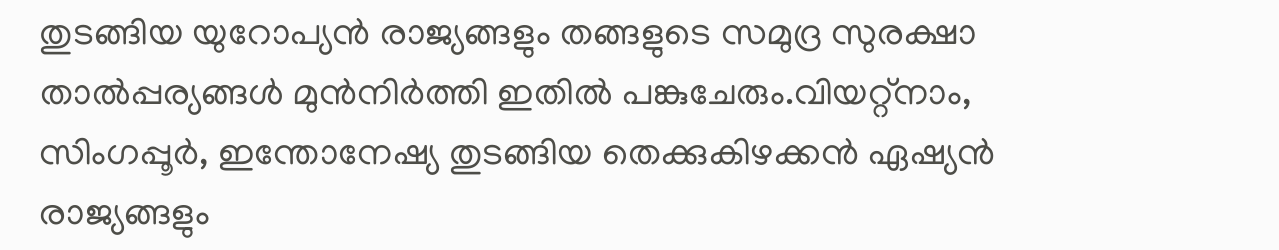തുടങ്ങിയ യുറോപ്യൻ രാജ്യങ്ങളും തങ്ങളുടെ സമുദ്ര സുരക്ഷാ താൽപ്പര്യങ്ങൾ മുൻനിർത്തി ഇതിൽ പങ്കുചേരും.വിയറ്റ്നാം, സിംഗപ്പൂർ, ഇന്തോനേഷ്യ തുടങ്ങിയ തെക്കുകിഴക്കൻ ഏഷ്യൻ രാജ്യങ്ങളും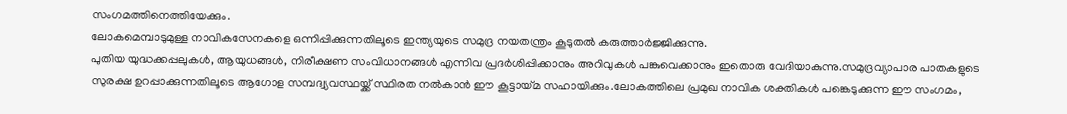സംഗമത്തിനെത്തിയേക്കും.
ലോകമെമ്പാടുമുള്ള നാവികസേനകളെ ഒന്നിപ്പിക്കുന്നതിലൂടെ ഇന്ത്യയുടെ സമുദ്ര നയതന്ത്രം കൂടുതൽ കരുത്താർജ്ജിക്കുന്നു.
പുതിയ യുദ്ധക്കപ്പലുകൾ, ആയുധങ്ങൾ, നിരീക്ഷണ സംവിധാനങ്ങൾ എന്നിവ പ്രദർശിപ്പിക്കാനും അറിവുകൾ പങ്കുവെക്കാനും ഇതൊരു വേദിയാകുന്നു.സമുദ്രവ്യാപാര പാതകളുടെ സുരക്ഷ ഉറപ്പാക്കുന്നതിലൂടെ ആഗോള സമ്പദ്വ്യവസ്ഥയ്ക്ക് സ്ഥിരത നൽകാൻ ഈ കൂട്ടായ്മ സഹായിക്കും.ലോകത്തിലെ പ്രമുഖ നാവിക ശക്തികൾ പങ്കെടുക്കുന്ന ഈ സംഗമം,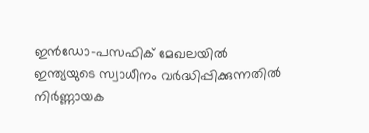ഇൻഡോ-പസഫിക് മേഖലയിൽ ഇന്ത്യയുടെ സ്വാധീനം വർദ്ധിപ്പിക്കുന്നതിൽ നിർണ്ണായക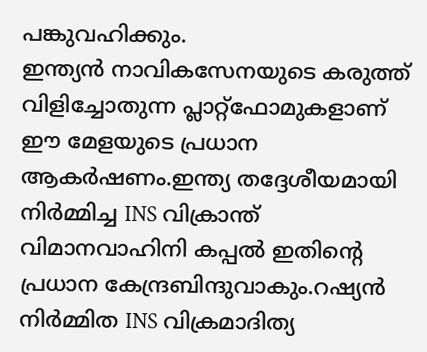പങ്കുവഹിക്കും.
ഇന്ത്യൻ നാവികസേനയുടെ കരുത്ത് വിളിച്ചോതുന്ന പ്ലാറ്റ്ഫോമുകളാണ് ഈ മേളയുടെ പ്രധാന ആകർഷണം.ഇന്ത്യ തദ്ദേശീയമായി നിർമ്മിച്ച INS വിക്രാന്ത് വിമാനവാഹിനി കപ്പൽ ഇതിന്റെ പ്രധാന കേന്ദ്രബിന്ദുവാകും.റഷ്യൻ നിർമ്മിത INS വിക്രമാദിത്യ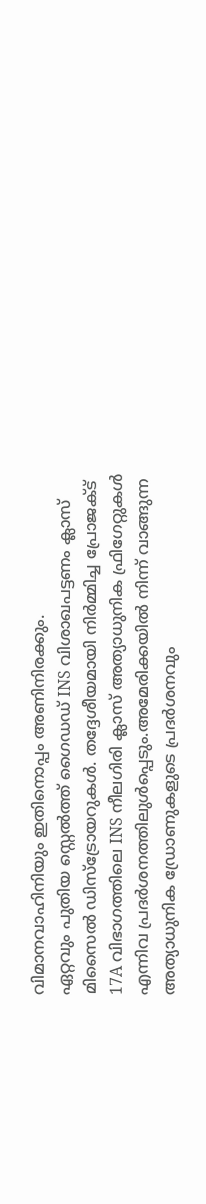വിമാനവാഹിനിയും ഇതിനൊപ്പം അണിനിരക്കും.
ഏറ്റവും പുതിയ സ്റ്റെൽത്ത് ഗൈഡഡ് INS വിശാഖപട്ടണം ക്ലാസ് മിസൈൽ ഡിസ്ട്രോയറുകൾ. തദ്ദേശീയമായി നിർമ്മിച്ച പ്രോജക്ട് 17A വിഭാഗത്തിലെ INS നീലഗിരി ക്ലാസ് അത്യാധുനിക ഫ്രിഗേറ്റുകൾ എന്നിവ പ്രദർശനത്തിലുൾപ്പെടും.അമേരിക്കയിൽ നിന്ന് വാങ്ങുന്ന അത്യാധുനിക ഡ്രോണുകളുടെ പ്രദർശനവും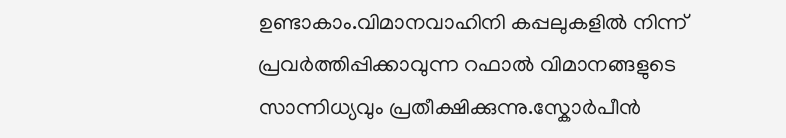ഉണ്ടാകാം.വിമാനവാഹിനി കപ്പലുകളിൽ നിന്ന് പ്രവർത്തിപ്പിക്കാവുന്ന റഫാൽ വിമാനങ്ങളുടെ സാന്നിധ്യവും പ്രതീക്ഷിക്കുന്നു.സ്കോർപീൻ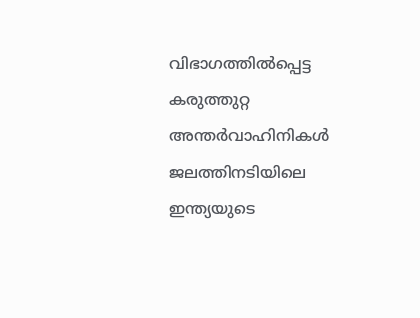വിഭാഗത്തിൽപ്പെട്ട കരുത്തുറ്റ അന്തർവാഹിനികൾ ജലത്തിനടിയിലെ ഇന്ത്യയുടെ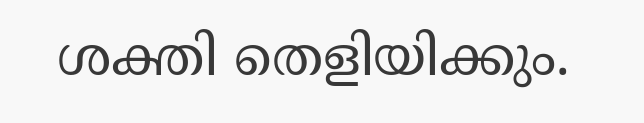ശക്തി തെളിയിക്കും.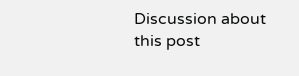Discussion about this post